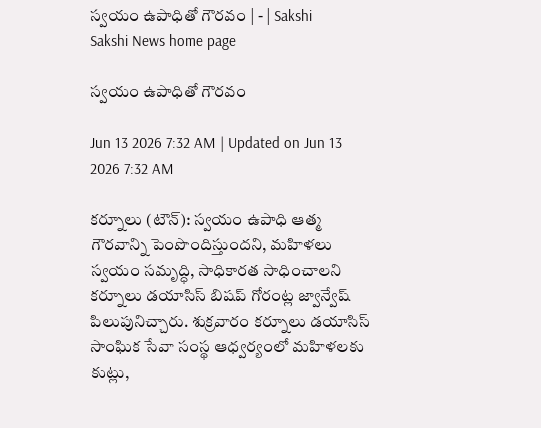స్వయం ఉపాధితో గౌరవం | - | Sakshi
Sakshi News home page

స్వయం ఉపాధితో గౌరవం

Jun 13 2026 7:32 AM | Updated on Jun 13 2026 7:32 AM

కర్నూలు (టౌన్‌): స్వయం ఉపాధి ఆత్మ గౌరవాన్ని పెంపొందిస్తుందని, మహిళలు స్వయం సమృద్ధి, సాధికారత సాధించాలని కర్నూలు డయాసిస్‌ బిషప్‌ గోరంట్ల జ్వాన్వేష్‌ పిలుపునిచ్చారు. శుక్రవారం కర్నూలు డయాసిస్‌ సాంఘిక సేవా సంస్థ ఆధ్వర్యంలో మహిళలకు కుట్లు,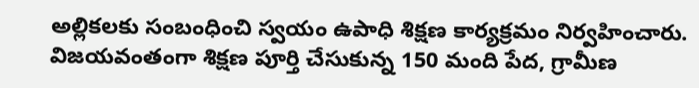అల్లికలకు సంబంధించి స్వయం ఉపాధి శిక్షణ కార్యక్రమం నిర్వహించారు. విజయవంతంగా శిక్షణ పూర్తి చేసుకున్న 150 మంది పేద, గ్రామీణ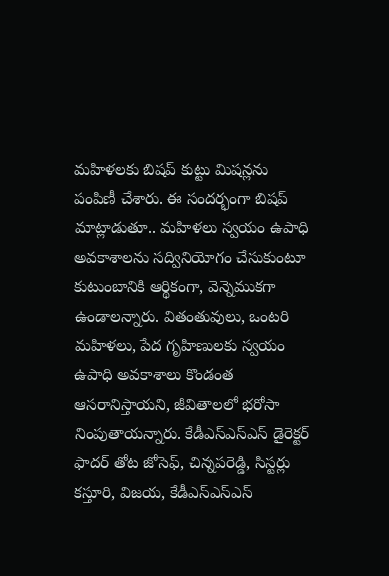మహిళలకు బిషప్‌ కుట్టు మిషన్లను పంపిణీ చేశారు. ఈ సందర్భంగా బిషప్‌ మాట్లాడుతూ.. మహిళలు స్వయం ఉపాధి అవకాశాలను సద్వినియోగం చేసుకుంటూ కుటుంబానికి ఆర్థికంగా, వెన్నెముకగా ఉండాలన్నారు. వితంతువులు, ఒంటరి మహిళలు, పేద గృహిణులకు స్వయం ఉపాధి అవకాశాలు కొండంత ఆసరానిస్తాయని, జీవితాలలో భరోసా నింపుతాయన్నారు. కేడీఎస్‌ఎస్‌ఎస్‌ డైరెక్టర్‌ ఫాదర్‌ తోట జోసెఫ్‌, చిన్నపరెడ్డి, సిస్టర్లు కస్తూరి, విజయ, కేడీఎస్‌ఎస్‌ఎస్‌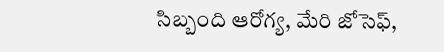సిబ్బంది ఆరోగ్య, మేరి జోసెఫ్‌,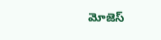మోజెస్‌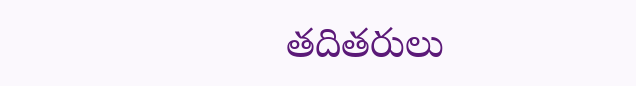తదితరులు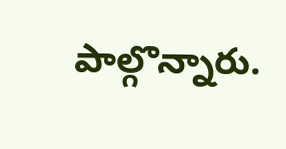పాల్గొన్నారు.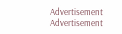Advertisement
Advertisement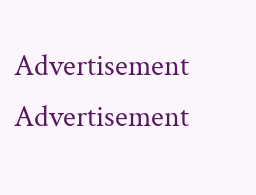Advertisement
Advertisement